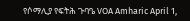የሶማሊያ የፍትሕ ጉባዔ VOA Amharic April 1,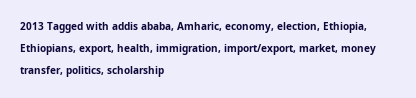2013 Tagged with addis ababa, Amharic, economy, election, Ethiopia, Ethiopians, export, health, immigration, import/export, market, money transfer, politics, scholarship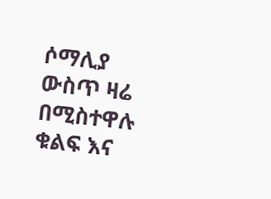ሶማሊያ ውስጥ ዛሬ በሚስተዋሉ ቁልፍ እና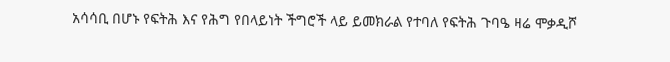አሳሳቢ በሆኑ የፍትሕ እና የሕግ የበላይነት ችግሮች ላይ ይመክራል የተባለ የፍትሕ ጉባዔ ዛሬ ሞቃዲሾ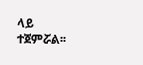ላይ ተጀምሯል፡፡